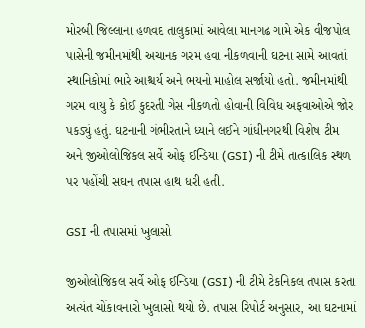મોરબી જિલ્લાના હળવદ તાલુકામાં આવેલા માનગઢ ગામે એક વીજપોલ પાસેની જમીનમાંથી અચાનક ગરમ હવા નીકળવાની ઘટના સામે આવતાં સ્થાનિકોમાં ભારે આશ્ચર્ય અને ભયનો માહોલ સર્જાયો હતો. જમીનમાંથી ગરમ વાયુ કે કોઈ કુદરતી ગેસ નીકળતો હોવાની વિવિધ અફવાઓએ જોર પકડ્યું હતું. ઘટનાની ગંભીરતાને ધ્યાને લઈને ગાંધીનગરથી વિશેષ ટીમ અને જીઓલોજિકલ સર્વે ઓફ ઈન્ડિયા (GSI) ની ટીમે તાત્કાલિક સ્થળ પર પહોંચી સઘન તપાસ હાથ ધરી હતી.

GSI ની તપાસમાં ખુલાસો

જીઓલોજિકલ સર્વે ઓફ ઈન્ડિયા (GSI) ની ટીમે ટેકનિકલ તપાસ કરતા અત્યંત ચોંકાવનારો ખુલાસો થયો છે. તપાસ રિપોર્ટ અનુસાર, આ ઘટનામાં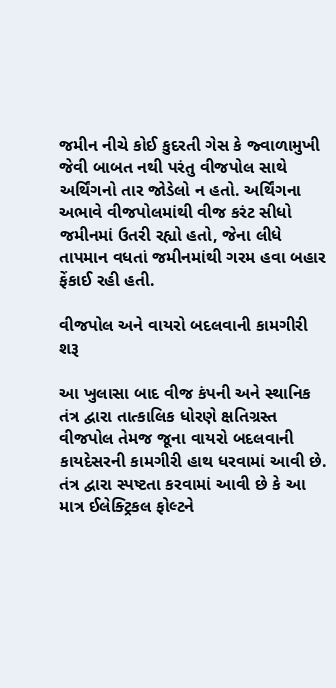જમીન નીચે કોઈ કુદરતી ગેસ કે જ્વાળામુખી જેવી બાબત નથી પરંતુ વીજપોલ સાથે અર્થિંગનો તાર જોડેલો ન હતો. અર્થિંગના અભાવે વીજપોલમાંથી વીજ કરંટ સીધો જમીનમાં ઉતરી રહ્યો હતો, જેના લીધે તાપમાન વધતાં જમીનમાંથી ગરમ હવા બહાર ફેંકાઈ રહી હતી.

વીજપોલ અને વાયરો બદલવાની કામગીરી શરૂ

આ ખુલાસા બાદ વીજ કંપની અને સ્થાનિક તંત્ર દ્વારા તાત્કાલિક ધોરણે ક્ષતિગ્રસ્ત વીજપોલ તેમજ જૂના વાયરો બદલવાની કાયદેસરની કામગીરી હાથ ધરવામાં આવી છે. તંત્ર દ્વારા સ્પષ્ટતા કરવામાં આવી છે કે આ માત્ર ઈલેક્ટ્રિકલ ફોલ્ટને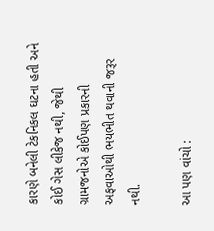કારણે બનેલી ટેકનિકલ ઘટના હતી અને કોઈ ગેસ લીકેજ નથી, જેથી ગ્રામજનોએ કોઈપણ પ્રકારની અફવાઓથી ભયભીત થવાની જરૂર નથી.

આ પણ વાંચો :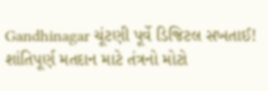Gandhinagar ચૂંટણી પૂર્વે ડિજિટલ સખતાઈ! શાંતિપૂર્ણ મતદાન માટે તંત્રનો મોટો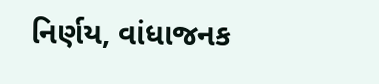નિર્ણય, વાંધાજનક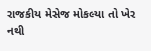રાજકીય મેસેજ મોકલ્યા તો ખેર નથી